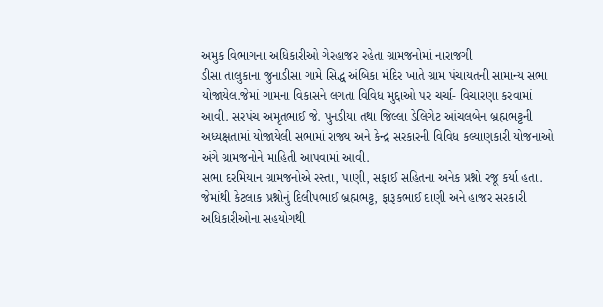અમુક વિભાગના અધિકારીઓ ગેરહાજર રહેતા ગ્રામજનોમાં નારાજગી
ડીસા તાલુકાના જુનાડીસા ગામે સિદ્ધ અંબિકા મંદિર ખાતે ગ્રામ પંચાયતની સામાન્ય સભા યોજાયેલ.જેમાં ગામના વિકાસને લગતા વિવિધ મુદ્દાઓ પર ચર્ચા- વિચારણા કરવામાં આવી. સરપંચ અમૃતભાઈ જે. પુનડીયા તથા જિલ્લા ડેલિગેટ આંચલબેન બ્રહ્મભટ્ટની અધ્યક્ષતામાં યોજાયેલી સભામાં રાજ્ય અને કેન્દ્ર સરકારની વિવિધ કલ્યાણકારી યોજનાઓ અંગે ગ્રામજનોને માહિતી આપવામાં આવી.
સભા દરમિયાન ગ્રામજનોએ રસ્તા, પાણી, સફાઈ સહિતના અનેક પ્રશ્નો રજૂ કર્યા હતા. જેમાંથી કેટલાક પ્રશ્નોનું દિલીપભાઈ બ્રહ્મભટ્ટ, ફારૂકભાઈ દાણી અને હાજર સરકારી અધિકારીઓના સહયોગથી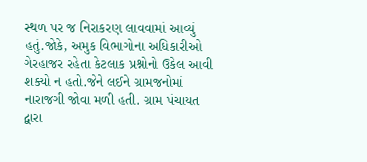સ્થળ પર જ નિરાકરણ લાવવામાં આવ્યું હતું.જોકે, અમુક વિભાગોના અધિકારીઓ ગેરહાજર રહેતા કેટલાક પ્રશ્નોનો ઉકેલ આવી શક્યો ન હતો.જેને લઈને ગ્રામજનોમાં નારાજગી જોવા મળી હતી. ગ્રામ પંચાયત દ્વારા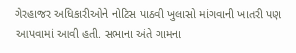ગેરહાજર અધિકારીઓને નોટિસ પાઠવી ખુલાસો માંગવાની ખાતરી પણ આપવામાં આવી હતી. સભાના અંતે ગામના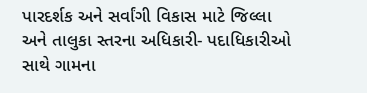પારદર્શક અને સર્વાંગી વિકાસ માટે જિલ્લા અને તાલુકા સ્તરના અધિકારી- પદાધિકારીઓ સાથે ગામના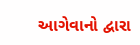આગેવાનો દ્વારા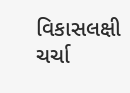વિકાસલક્ષી ચર્ચા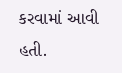કરવામાં આવી હતી.